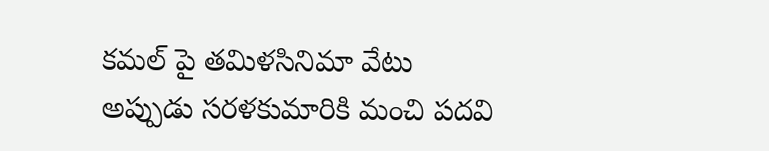కమల్ పై తమిళసినిమా వేటు
అప్పుడు సరళకుమారికి మంచి పదవి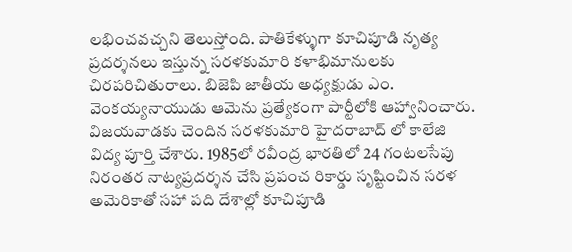లభించవచ్చని తెలుస్తోంది. పాతికేళ్ళుగా కూచిపూడి నృత్య ప్రదర్శనలు ఇస్తున్న సరళకుమారి కళాభిమానులకు చిరపరిచితురాలు. బిజెపి జాతీయ అధ్యక్షుడు ఎం. వెంకయ్యనాయుడు ఆమెను ప్రత్యేకంగా పార్టీలోకి ఆహ్వానించారు.
విజయవాడకు చెందిన సరళకుమారి హైదరాబాద్ లో కాలేజి విద్య పూర్తి చేశారు. 1985లో రవీంద్ర భారతిలో 24 గంటలసేపు నిరంతర నాట్యప్రదర్శన చేసి ప్రపంచ రికార్డు సృష్టించిన సరళ అమెరికాతో సహా పది దేశాల్లో కూచిపూడి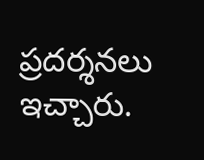ప్రదర్శనలు ఇచ్చారు.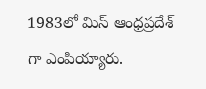1983లో మిస్ ఆంధ్రప్రదేశ్ గా ఎంపియ్యారు.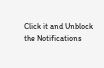Click it and Unblock the Notifications